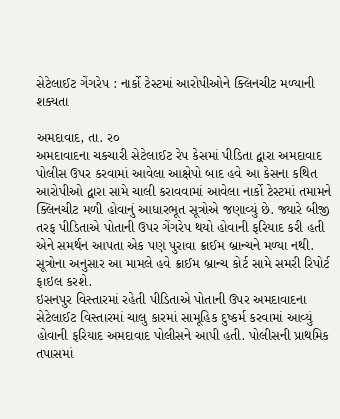સેટેલાઈટ ગેંગરેપ : નાર્કો ટેસ્ટમાં આરોપીઓને ક્લિનચીટ મળ્યાની શક્યતા

અમદાવાદ, તા. ર૦
અમદાવાદના ચકચારી સેટેલાઈટ રેપ કેસમાં પીડિતા દ્વારા અમદાવાદ પોલીસ ઉપર કરવામાં આવેલા આક્ષેપો બાદ હવે આ કેસના કથિત આરોપીઓ દ્વારા સામે ચાલી કરાવવામાં આવેલા નાર્કો ટેસ્ટમાં તમામને ક્લિનચીટ મળી હોવાનું આધારભૂત સૂત્રોએ જણાવ્યું છે. જ્યારે બીજી તરફ પીડિતાએ પોતાની ઉપર ગેંગરેપ થયો હોવાની ફરિયાદ કરી હતી એને સમર્થન આપતા એક પણ પુરાવા ક્રાઈમ બ્રાન્ચને મળ્યા નથી. સૂત્રોના અનુસાર આ મામલે હવે ક્રાઈમ બ્રાન્ચ કોર્ટ સામે સમરી રિપોર્ટ ફાઇલ કરશે.
ઇસનપુર વિસ્તારમાં રહેતી પીડિતાએ પોતાની ઉપર અમદાવાદના સેટેલાઈટ વિસ્તારમાં ચાલુ કારમાં સામૂહિક દુષ્કર્મ કરવામાં આવ્યું હોવાની ફરિયાદ અમદાવાદ પોલીસને આપી હતી. પોલીસની પ્રાથમિક તપાસમાં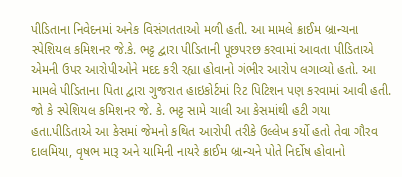પીડિતાના નિવેદનમાં અનેક વિસંગતતાઓ મળી હતી. આ મામલે ક્રાઈમ બ્રાન્ચના સ્પેશિયલ કમિશનર જે.કે. ભટ્ટ દ્વારા પીડિતાની પૂછપરછ કરવામાં આવતા પીડિતાએ એમની ઉપર આરોપીઓને મદદ કરી રહ્યા હોવાનો ગંભીર આરોપ લગાવ્યો હતો. આ મામલે પીડિતાના પિતા દ્વારા ગુજરાત હાઇકોર્ટમાં રિટ પિટિશન પણ કરવામાં આવી હતી. જો કે સ્પેશિયલ કમિશનર જે. કે. ભટ્ટ સામે ચાલી આ કેસમાંથી હટી ગયા હતા.પીડિતાએ આ કેસમાં જેમનો કથિત આરોપી તરીકે ઉલ્લેખ કર્યો હતો તેવા ગૌરવ દાલમિયા, વૃષભ મારૂ અને યામિની નાયરે ક્રાઈમ બ્રાન્ચને પોતે નિર્દોષ હોવાનો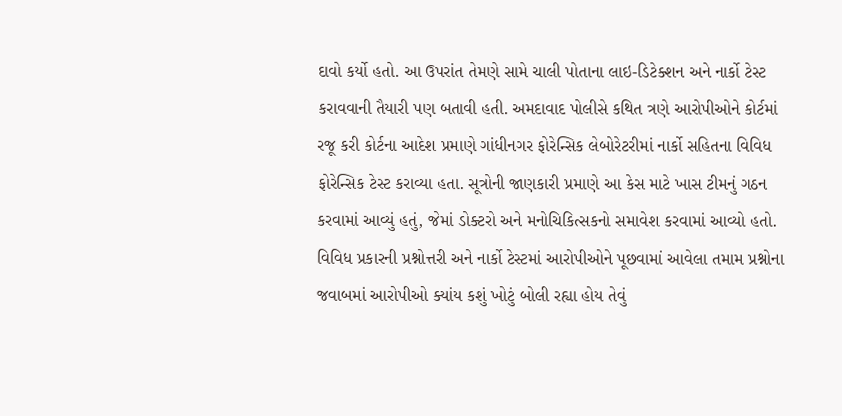દાવો કર્યો હતો. આ ઉપરાંત તેમણે સામે ચાલી પોતાના લાઇ-ડિટેક્શન અને નાર્કો ટેસ્ટ કરાવવાની તૈયારી પણ બતાવી હતી. અમદાવાદ પોલીસે કથિત ત્રણે આરોપીઓને કોર્ટમાં રજૂ કરી કોર્ટના આદેશ પ્રમાણે ગાંધીનગર ફોરેન્સિક લેબોરેટરીમાં નાર્કો સહિતના વિવિધ ફોરેન્સિક ટેસ્ટ કરાવ્યા હતા. સૂત્રોની જાણકારી પ્રમાણે આ કેસ માટે ખાસ ટીમનું ગઠન કરવામાં આવ્યું હતું, જેમાં ડોક્ટરો અને મનોચિકિત્સકનો સમાવેશ કરવામાં આવ્યો હતો. વિવિધ પ્રકારની પ્રશ્નોત્તરી અને નાર્કો ટેસ્ટમાં આરોપીઓને પૂછવામાં આવેલા તમામ પ્રશ્નોના જવાબમાં આરોપીઓ ક્યાંય કશું ખોટું બોલી રહ્યા હોય તેવું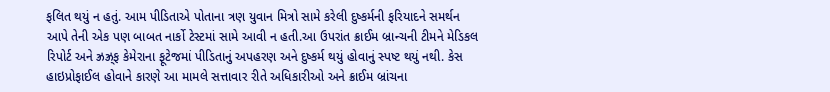ફલિત થયું ન હતું. આમ પીડિતાએ પોતાના ત્રણ યુવાન મિત્રો સામે કરેલી દુષ્કર્મની ફરિયાદને સમર્થન આપે તેની એક પણ બાબત નાર્કો ટેસ્ટમાં સામે આવી ન હતી.આ ઉપરાંત ક્રાઈમ બ્રાન્ચની ટીમને મેડિકલ રિપોર્ટ અને ઝ્રઝ્ર્‌ફ કેમેરાના ફૂટેજમાં પીડિતાનું અપહરણ અને દુષ્કર્મ થયું હોવાનું સ્પષ્ટ થયું નથી. કેસ હાઇપ્રોફાઈલ હોવાને કારણે આ મામલે સત્તાવાર રીતે અધિકારીઓ અને ક્રાઈમ બ્રાંચના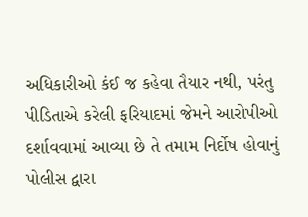અધિકારીઓ કંઈ જ કહેવા તૈયાર નથી, પરંતુ પીડિતાએ કરેલી ફરિયાદમાં જેમને આરોપીઓ દર્શાવવામાં આવ્યા છે તે તમામ નિર્દોષ હોવાનું પોલીસ દ્વારા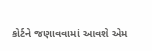કોર્ટને જણાવવામાં આવશે એમ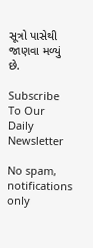સૂત્રો પાસેથી જાણવા મળ્યું છે.

Subscribe To Our Daily Newsletter

No spam, notifications only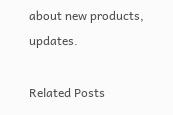about new products, updates.

Related Posts